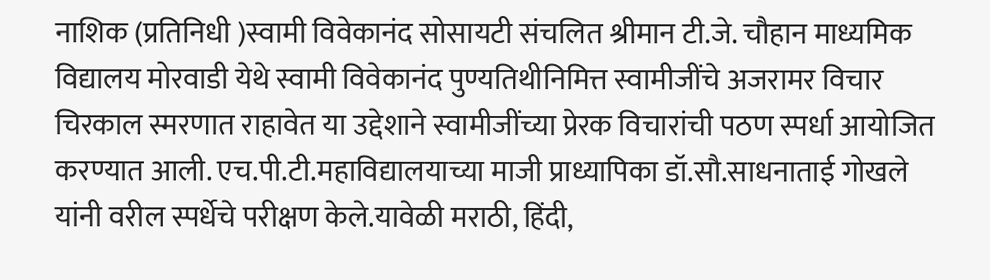नाशिक (प्रतिनिधी )स्वामी विवेकानंद सोसायटी संचलित श्रीमान टी.जे. चौहान माध्यमिक विद्यालय मोरवाडी येथे स्वामी विवेकानंद पुण्यतिथीनिमित्त स्वामीजींचे अजरामर विचार चिरकाल स्मरणात राहावेत या उद्देशाने स्वामीजींच्या प्रेरक विचारांची पठण स्पर्धा आयोजित करण्यात आली. एच.पी.टी.महाविद्यालयाच्या माजी प्राध्यापिका डॉ.सौ.साधनाताई गोखले यांनी वरील स्पर्धेचे परीक्षण केले.यावेळी मराठी, हिंदी,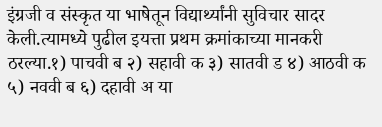इंग्रजी व संस्कृत या भाषेतून विद्यार्थ्यांनी सुविचार सादर केली.त्यामध्ये पुढील इयत्ता प्रथम क्रमांकाच्या मानकरी ठरल्या.१) पाचवी ब २) सहावी क ३) सातवी ड ४) आठवी क ५) नववी ब ६) दहावी अ या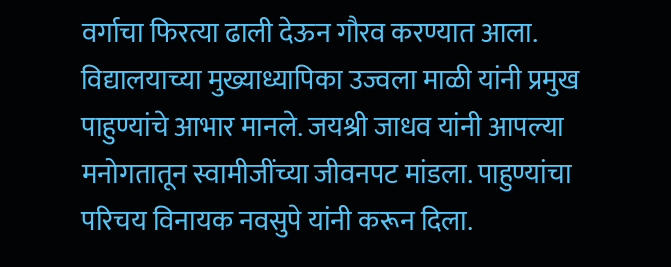वर्गाचा फिरत्या ढाली देऊन गौरव करण्यात आला. विद्यालयाच्या मुख्याध्यापिका उज्वला माळी यांनी प्रमुख पाहुण्यांचे आभार मानले. जयश्री जाधव यांनी आपल्या मनोगतातून स्वामीजींच्या जीवनपट मांडला. पाहुण्यांचा परिचय विनायक नवसुपे यांनी करून दिला.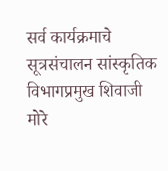सर्व कार्यक्रमाचे सूत्रसंचालन सांस्कृतिक विभागप्रमुख शिवाजी मोरे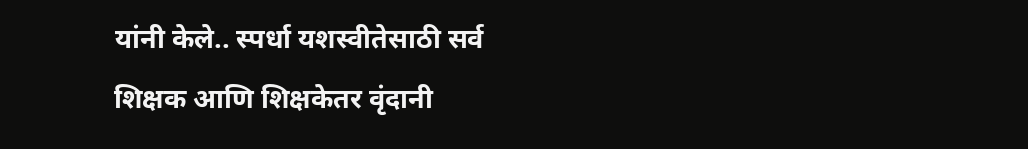यांनी केले.. स्पर्धा यशस्वीतेसाठी सर्व शिक्षक आणि शिक्षकेतर वृंदानी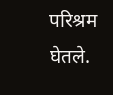परिश्रम घेतले.